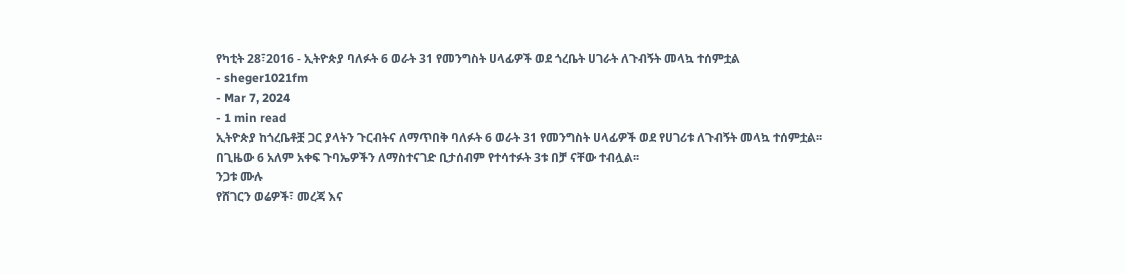የካቲት 28፣2016 - ኢትዮጵያ ባለፉት 6 ወራት 31 የመንግስት ሀላፊዎች ወደ ጎረቤት ሀገራት ለጉብኝት መላኳ ተሰምቷል
- sheger1021fm
- Mar 7, 2024
- 1 min read
ኢትዮጵያ ከጎረቤቶቿ ጋር ያላትን ጉርብትና ለማጥበቅ ባለፉት 6 ወራት 31 የመንግስት ሀላፊዎች ወደ የሀገሪቱ ለጉብኝት መላኳ ተሰምቷል፡፡
በጊዜው 6 አለም አቀፍ ጉባኤዎችን ለማስተናገድ ቢታሰብም የተሳተፉት 3ቱ በቻ ናቸው ተብሏል፡፡
ንጋቱ ሙሉ
የሸገርን ወሬዎች፣ መረጃ እና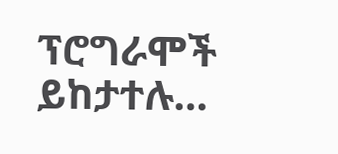ፕሮግራሞች ይከታተሉ…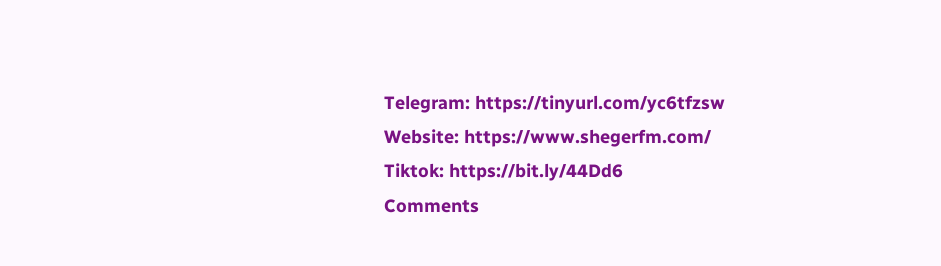Telegram: https://tinyurl.com/yc6tfzsw
Website: https://www.shegerfm.com/
Tiktok: https://bit.ly/44Dd6
Comments